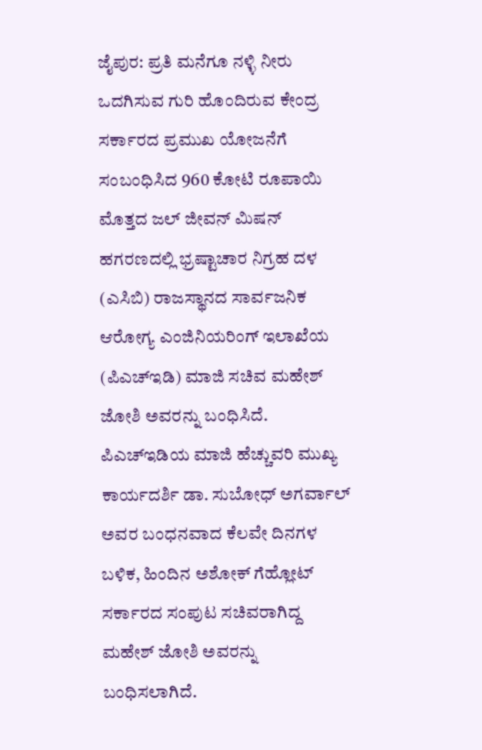ಜೈಪುರ: ಪ್ರತಿ ಮನೆಗೂ ನಳ್ಳಿ ನೀರು ಒದಗಿಸುವ ಗುರಿ ಹೊಂದಿರುವ ಕೇಂದ್ರ ಸರ್ಕಾರದ ಪ್ರಮುಖ ಯೋಜನೆಗೆ ಸಂಬಂಧಿಸಿದ 960 ಕೋಟಿ ರೂಪಾಯಿ ಮೊತ್ತದ ಜಲ್ ಜೀವನ್ ಮಿಷನ್ ಹಗರಣದಲ್ಲಿ ಭ್ರಷ್ಟಾಚಾರ ನಿಗ್ರಹ ದಳ (ಎಸಿಬಿ) ರಾಜಸ್ಥಾನದ ಸಾರ್ವಜನಿಕ ಆರೋಗ್ಯ ಎಂಜಿನಿಯರಿಂಗ್ ಇಲಾಖೆಯ (ಪಿಎಚ್ಇಡಿ) ಮಾಜಿ ಸಚಿವ ಮಹೇಶ್ ಜೋಶಿ ಅವರನ್ನು ಬಂಧಿಸಿದೆ.
ಪಿಎಚ್ಇಡಿಯ ಮಾಜಿ ಹೆಚ್ಚುವರಿ ಮುಖ್ಯ ಕಾರ್ಯದರ್ಶಿ ಡಾ. ಸುಬೋಧ್ ಅಗರ್ವಾಲ್ ಅವರ ಬಂಧನವಾದ ಕೆಲವೇ ದಿನಗಳ ಬಳಿಕ, ಹಿಂದಿನ ಅಶೋಕ್ ಗೆಹ್ಲೋಟ್ ಸರ್ಕಾರದ ಸಂಪುಟ ಸಚಿವರಾಗಿದ್ದ ಮಹೇಶ್ ಜೋಶಿ ಅವರನ್ನು ಬಂಧಿಸಲಾಗಿದೆ.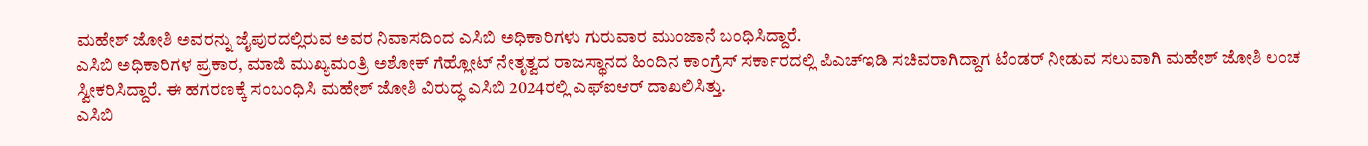ಮಹೇಶ್ ಜೋಶಿ ಅವರನ್ನು ಜೈಪುರದಲ್ಲಿರುವ ಅವರ ನಿವಾಸದಿಂದ ಎಸಿಬಿ ಅಧಿಕಾರಿಗಳು ಗುರುವಾರ ಮುಂಜಾನೆ ಬಂಧಿಸಿದ್ದಾರೆ.
ಎಸಿಬಿ ಅಧಿಕಾರಿಗಳ ಪ್ರಕಾರ, ಮಾಜಿ ಮುಖ್ಯಮಂತ್ರಿ ಅಶೋಕ್ ಗೆಹ್ಲೋಟ್ ನೇತೃತ್ವದ ರಾಜಸ್ಥಾನದ ಹಿಂದಿನ ಕಾಂಗ್ರೆಸ್ ಸರ್ಕಾರದಲ್ಲಿ ಪಿಎಚ್ಇಡಿ ಸಚಿವರಾಗಿದ್ದಾಗ ಟೆಂಡರ್ ನೀಡುವ ಸಲುವಾಗಿ ಮಹೇಶ್ ಜೋಶಿ ಲಂಚ ಸ್ವೀಕರಿಸಿದ್ದಾರೆ. ಈ ಹಗರಣಕ್ಕೆ ಸಂಬಂಧಿಸಿ ಮಹೇಶ್ ಜೋಶಿ ವಿರುದ್ಧ ಎಸಿಬಿ 2024ರಲ್ಲಿ ಎಫ್ಐಆರ್ ದಾಖಲಿಸಿತ್ತು.
ಎಸಿಬಿ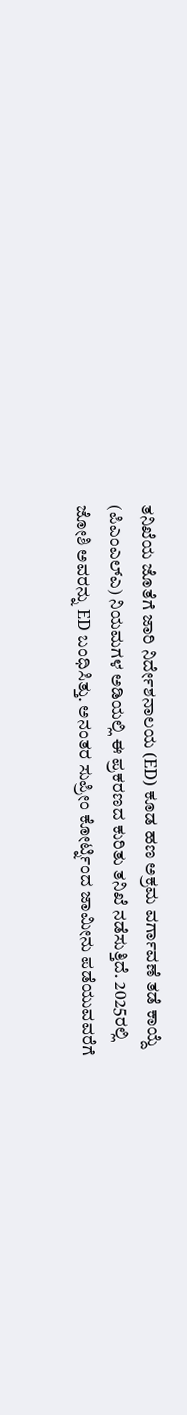ತನಿಖೆಯ ಜೊತೆಗೆ ಜಾರಿ ನಿರ್ದೇಶನಾಲಯ (ED) ಕೂಡ ಹಣ ಅಕ್ರಮ ವರ್ಗಾವಣೆ ತಡೆ ಕಾಯ್ದೆ (ಪಿಎಂಎಲ್ಎ) ನಿಯಮಗಳ ಅಡಿಯಲ್ಲಿ ಈ ಪ್ರಕರಣದ ಕುರಿತು ತನಿಖೆ ನಡೆಸುತ್ತಿದೆ. 2025ರಲ್ಲಿ ಜೋಶಿ ಅವರನ್ನು ED ಬಂಧಿಸಿತ್ತು. ಅನಂತರ ಸುಪ್ರೀಂ ಕೋರ್ಟ್ನಿಂದ ಜಾಮೀನು ಪಡೆಯುವವರೆಗೆ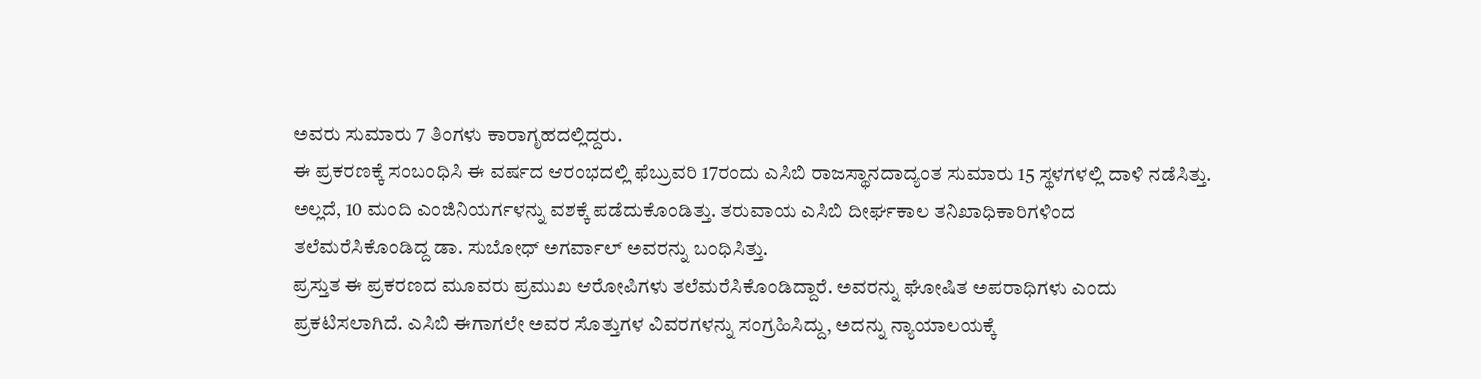ಅವರು ಸುಮಾರು 7 ತಿಂಗಳು ಕಾರಾಗೃಹದಲ್ಲಿದ್ದರು.
ಈ ಪ್ರಕರಣಕ್ಕೆ ಸಂಬಂಧಿಸಿ ಈ ವರ್ಷದ ಆರಂಭದಲ್ಲಿ ಫೆಬ್ರುವರಿ 17ರಂದು ಎಸಿಬಿ ರಾಜಸ್ಥಾನದಾದ್ಯಂತ ಸುಮಾರು 15 ಸ್ಥಳಗಳಲ್ಲಿ ದಾಳಿ ನಡೆಸಿತ್ತು. ಅಲ್ಲದೆ, 10 ಮಂದಿ ಎಂಜಿನಿಯರ್ಗಳನ್ನು ವಶಕ್ಕೆ ಪಡೆದುಕೊಂಡಿತ್ತು. ತರುವಾಯ ಎಸಿಬಿ ದೀರ್ಘಕಾಲ ತನಿಖಾಧಿಕಾರಿಗಳಿಂದ ತಲೆಮರೆಸಿಕೊಂಡಿದ್ದ ಡಾ. ಸುಬೋಧ್ ಅಗರ್ವಾಲ್ ಅವರನ್ನು ಬಂಧಿಸಿತ್ತು.
ಪ್ರಸ್ತುತ ಈ ಪ್ರಕರಣದ ಮೂವರು ಪ್ರಮುಖ ಆರೋಪಿಗಳು ತಲೆಮರೆಸಿಕೊಂಡಿದ್ದಾರೆ. ಅವರನ್ನು ಘೋಷಿತ ಅಪರಾಧಿಗಳು ಎಂದು ಪ್ರಕಟಿಸಲಾಗಿದೆ. ಎಸಿಬಿ ಈಗಾಗಲೇ ಅವರ ಸೊತ್ತುಗಳ ವಿವರಗಳನ್ನು ಸಂಗ್ರಹಿಸಿದ್ದು, ಅದನ್ನು ನ್ಯಾಯಾಲಯಕ್ಕೆ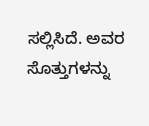ಸಲ್ಲಿಸಿದೆ. ಅವರ ಸೊತ್ತುಗಳನ್ನು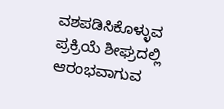ವಶಪಡಿಸಿಕೊಳ್ಳುವ ಪ್ರಕ್ರಿಯೆ ಶೀಘ್ರದಲ್ಲಿ ಆರಂಭವಾಗುವ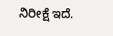ನಿರೀಕ್ಷೆ ಇದೆ.